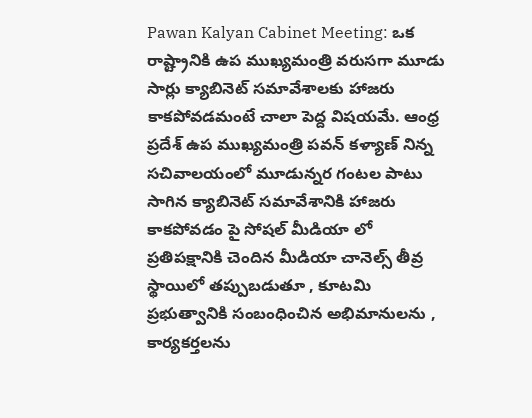Pawan Kalyan Cabinet Meeting: ఒక రాష్ట్రానికి ఉప ముఖ్యమంత్రి వరుసగా మూడు సార్లు క్యాబినెట్ సమావేశాలకు హాజరు కాకపోవడమంటే చాలా పెద్ద విషయమే. ఆంధ్ర ప్రదేశ్ ఉప ముఖ్యమంత్రి పవన్ కళ్యాణ్ నిన్న సచివాలయంలో మూడున్నర గంటల పాటు సాగిన క్యాబినెట్ సమావేశానికి హాజరు కాకపోవడం పై సోషల్ మీడియా లో ప్రతిపక్షానికి చెందిన మీడియా చానెల్స్ తీవ్ర స్థాయిలో తప్పుబడుతూ , కూటమి ప్రభుత్వానికి సంబంధించిన అభిమానులను , కార్యకర్తలను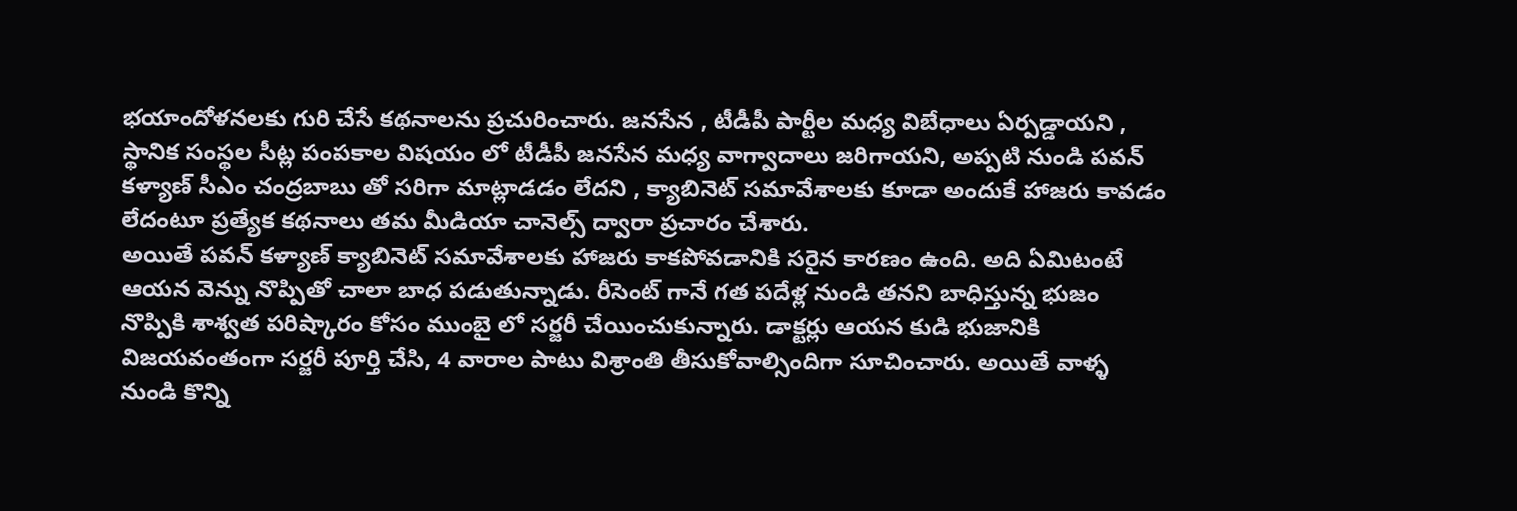భయాందోళనలకు గురి చేసే కథనాలను ప్రచురించారు. జనసేన , టీడీపీ పార్టీల మధ్య విబేధాలు ఏర్పడ్డాయని , స్థానిక సంస్థల సీట్ల పంపకాల విషయం లో టీడీపీ జనసేన మధ్య వాగ్వాదాలు జరిగాయని, అప్పటి నుండి పవన్ కళ్యాణ్ సీఎం చంద్రబాబు తో సరిగా మాట్లాడడం లేదని , క్యాబినెట్ సమావేశాలకు కూడా అందుకే హాజరు కావడం లేదంటూ ప్రత్యేక కథనాలు తమ మీడియా చానెల్స్ ద్వారా ప్రచారం చేశారు.
అయితే పవన్ కళ్యాణ్ క్యాబినెట్ సమావేశాలకు హాజరు కాకపోవడానికి సరైన కారణం ఉంది. అది ఏమిటంటే ఆయన వెన్ను నొప్పితో చాలా బాధ పడుతున్నాడు. రీసెంట్ గానే గత పదేళ్ల నుండి తనని బాధిస్తున్న భుజం నొప్పికి శాశ్వత పరిష్కారం కోసం ముంబై లో సర్జరీ చేయించుకున్నారు. డాక్టర్లు ఆయన కుడి భుజానికి విజయవంతంగా సర్జరీ పూర్తి చేసి, 4 వారాల పాటు విశ్రాంతి తీసుకోవాల్సిందిగా సూచించారు. అయితే వాళ్ళ నుండి కొన్ని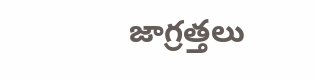జాగ్రత్తలు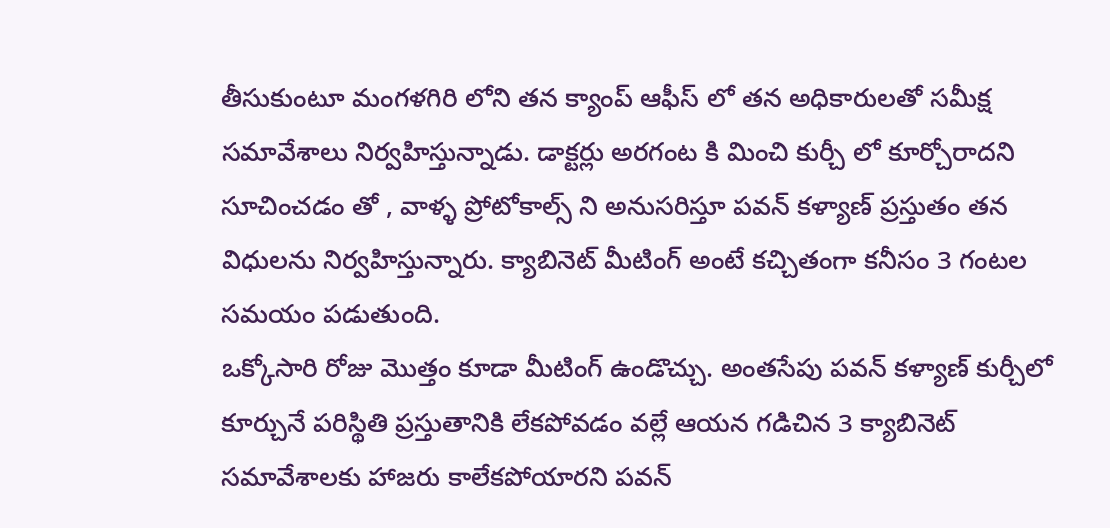తీసుకుంటూ మంగళగిరి లోని తన క్యాంప్ ఆఫీస్ లో తన అధికారులతో సమీక్ష సమావేశాలు నిర్వహిస్తున్నాడు. డాక్టర్లు అరగంట కి మించి కుర్చీ లో కూర్చోరాదని సూచించడం తో , వాళ్ళ ప్రోటోకాల్స్ ని అనుసరిస్తూ పవన్ కళ్యాణ్ ప్రస్తుతం తన విధులను నిర్వహిస్తున్నారు. క్యాబినెట్ మీటింగ్ అంటే కచ్చితంగా కనీసం 3 గంటల సమయం పడుతుంది.
ఒక్కోసారి రోజు మొత్తం కూడా మీటింగ్ ఉండొచ్చు. అంతసేపు పవన్ కళ్యాణ్ కుర్చీలో కూర్చునే పరిస్థితి ప్రస్తుతానికి లేకపోవడం వల్లే ఆయన గడిచిన 3 క్యాబినెట్ సమావేశాలకు హాజరు కాలేకపోయారని పవన్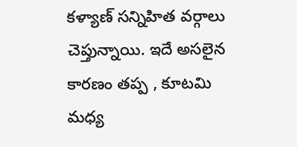కళ్యాణ్ సన్నిహిత వర్గాలు చెప్తున్నాయి. ఇదే అసలైన కారణం తప్ప , కూటమి మధ్య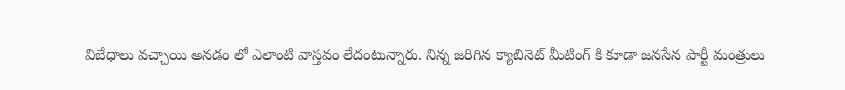విబేధాలు వచ్చాయి అనడం లో ఎలాంటి వాస్తవం లేదంటున్నారు. నిన్న జరిగిన క్యాబినెట్ మీటింగ్ కి కూడా జనసేన పార్టీ మంత్రులు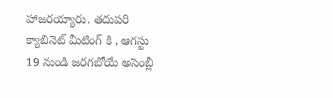హాజరయ్యారు. తదుపరి క్యాబినెట్ మీటింగ్ కి , ఆగస్టు 19 నుండి జరగబోయే అసెంబ్లీ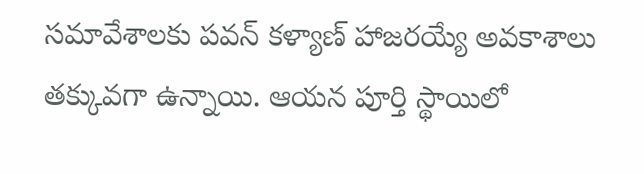సమావేశాలకు పవన్ కళ్యాణ్ హాజరయ్యే అవకాశాలు తక్కువగా ఉన్నాయి. ఆయన పూర్తి స్థాయిలో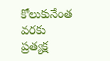కోలుకునేంత వరకు ప్రత్యక్ష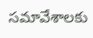సమావేశాలకు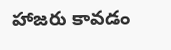హాజరు కావడం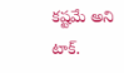కష్టమే అని టాక్.